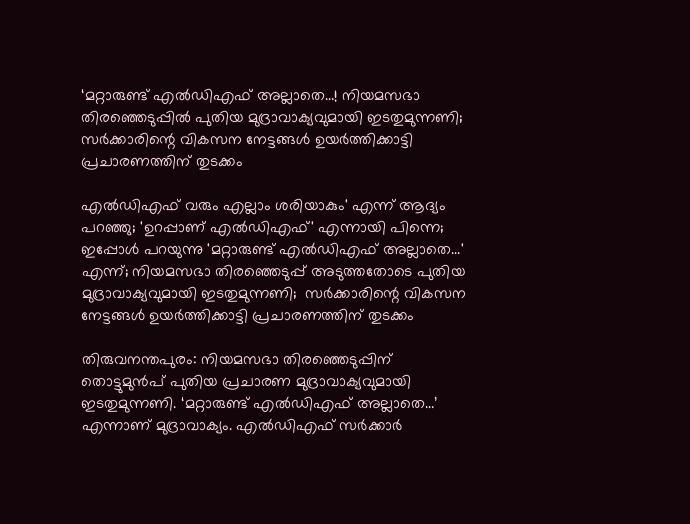‘മറ്റാരുണ്ട് എല്‍ഡിഎഫ് അല്ലാതെ…! നിയമസഭാ തിരഞ്ഞെടുപ്പിൽ പുതിയ മുദ്രാവാക്യവുമായി ഇടതുമുന്നണി; സര്‍ക്കാരിന്റെ വികസന നേട്ടങ്ങള്‍ ഉയര്‍ത്തിക്കാട്ടി പ്രചാരണത്തിന് തുടക്കം

എല്‍ഡിഎഫ് വരും എല്ലാം ശരിയാകും' എന്ന് ആദ്യം പറഞ്ഞു; 'ഉറപ്പാണ് എല്‍ഡിഎഫ്' എന്നായി പിന്നെ; ഇപ്പോള്‍ പറയുന്നു 'മറ്റാരുണ്ട് എല്‍ഡിഎഫ് അല്ലാതെ...' എന്ന്; നിയമസഭാ തിരഞ്ഞെടുപ്പ് അടുത്തതോടെ പുതിയ മുദ്രാവാക്യവുമായി ഇടതുമുന്നണി;  സര്‍ക്കാരിന്റെ വികസന നേട്ടങ്ങള്‍ ഉയര്‍ത്തിക്കാട്ടി പ്രചാരണത്തിന് തുടക്കം

തിരുവനന്തപുരം: നിയമസഭാ തിരഞ്ഞെടുപ്പിന് തൊട്ടുമുന്‍പ് പുതിയ പ്രചാരണ മുദ്രാവാക്യവുമായി ഇടതുമുന്നണി. ‘മറ്റാരുണ്ട് എല്‍ഡിഎഫ് അല്ലാതെ…’ എന്നാണ് മുദ്രാവാക്യം. എല്‍ഡിഎഫ് സര്‍ക്കാര്‍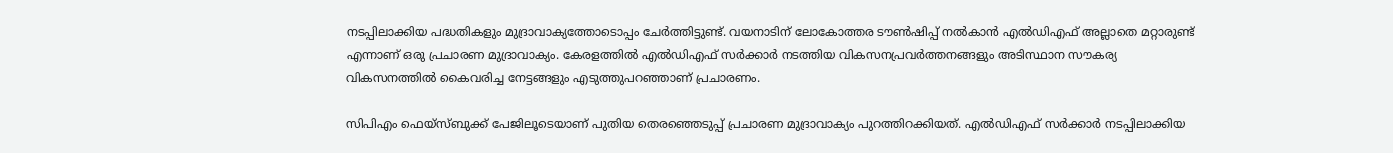നടപ്പിലാക്കിയ പദ്ധതികളും മുദ്രാവാക്യത്തോടൊപ്പം ചേര്‍ത്തിട്ടുണ്ട്. വയനാടിന് ലോകോത്തര ടൗണ്‍ഷിപ്പ് നല്‍കാന്‍ എല്‍ഡിഎഫ് അല്ലാതെ മറ്റാരുണ്ട് എന്നാണ് ഒരു പ്രചാരണ മുദ്രാവാക്യം. കേരളത്തില്‍ എല്‍ഡിഎഫ് സര്‍ക്കാര്‍ നടത്തിയ വികസനപ്രവര്‍ത്തനങ്ങളും അടിസ്ഥാന സൗകര്യ വികസനത്തില്‍ കൈവരിച്ച നേട്ടങ്ങളും എടുത്തുപറഞ്ഞാണ് പ്രചാരണം.

സിപിഎം ഫെയ്സ്ബുക്ക് പേജിലൂടെയാണ് പുതിയ തെരഞ്ഞെടുപ്പ് പ്രചാരണ മുദ്രാവാക്യം പുറത്തിറക്കിയത്. എല്‍ഡിഎഫ് സര്‍ക്കാര്‍ നടപ്പിലാക്കിയ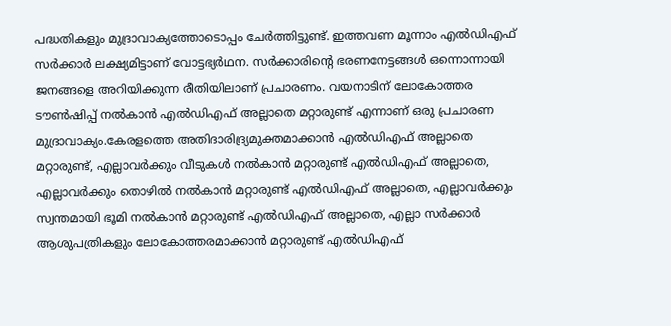പദ്ധതികളും മുദ്രാവാക്യത്തോടൊപ്പം ചേര്‍ത്തിട്ടുണ്ട്. ഇത്തവണ മൂന്നാം എല്‍ഡിഎഫ് സര്‍ക്കാര്‍ ലക്ഷ്യമിട്ടാണ് വോട്ടഭ്യര്‍ഥന. സര്‍ക്കാരിന്റെ ഭരണനേട്ടങ്ങള്‍ ഒന്നൊന്നായി ജനങ്ങളെ അറിയിക്കുന്ന രീതിയിലാണ് പ്രചാരണം. വയനാടിന് ലോകോത്തര ടൗണ്‍ഷിപ്പ് നല്‍കാന്‍ എല്‍ഡിഎഫ് അല്ലാതെ മറ്റാരുണ്ട് എന്നാണ് ഒരു പ്രചാരണ മുദ്രാവാക്യം.കേരളത്തെ അതിദാരിദ്ര്യമുക്തമാക്കാന്‍ എല്‍ഡിഎഫ് അല്ലാതെ മറ്റാരുണ്ട്, എല്ലാവര്‍ക്കും വീടുകള്‍ നല്‍കാന്‍ മറ്റാരുണ്ട് എല്‍ഡിഎഫ് അല്ലാതെ, എല്ലാവര്‍ക്കും തൊഴില്‍ നല്‍കാന്‍ മറ്റാരുണ്ട് എല്‍ഡിഎഫ് അല്ലാതെ, എല്ലാവര്‍ക്കും സ്വന്തമായി ഭൂമി നല്‍കാന്‍ മറ്റാരുണ്ട് എല്‍ഡിഎഫ് അല്ലാതെ, എല്ലാ സര്‍ക്കാര്‍ ആശുപത്രികളും ലോകോത്തരമാക്കാന്‍ മറ്റാരുണ്ട് എല്‍ഡിഎഫ്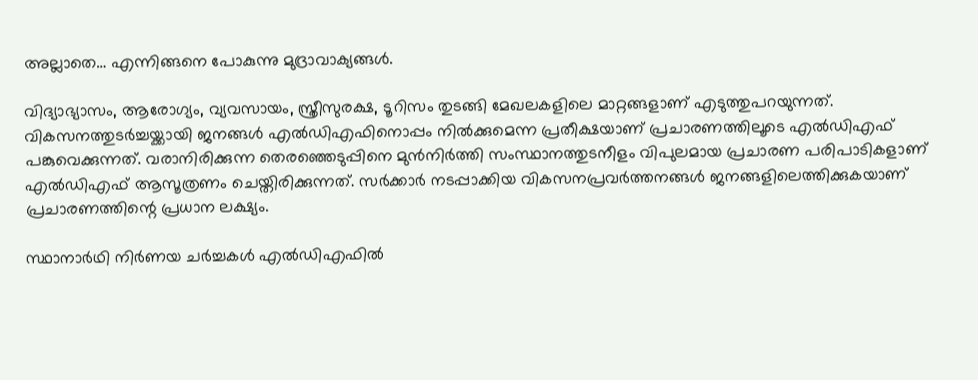അല്ലാതെ… എന്നിങ്ങനെ പോകുന്നു മുദ്രാവാക്യങ്ങള്‍.

വിദ്യാഭ്യാസം, ആരോഗ്യം, വ്യവസായം, സ്ത്രീസുരക്ഷ, ടൂറിസം തുടങ്ങി മേഖലകളിലെ മാറ്റങ്ങളാണ് എടുത്തുപറയുന്നത്. വികസനത്തുടര്‍ച്ചയ്ക്കായി ജനങ്ങള്‍ എല്‍ഡിഎഫിനൊപ്പം നില്‍ക്കുമെന്ന പ്രതീക്ഷയാണ് പ്രചാരണത്തിലൂടെ എല്‍ഡിഎഫ് പങ്കുവെക്കുന്നത്. വരാനിരിക്കുന്ന തെരഞ്ഞെടുപ്പിനെ മുന്‍നിര്‍ത്തി സംസ്ഥാനത്തുടനീളം വിപുലമായ പ്രചാരണ പരിപാടികളാണ് എല്‍ഡിഎഫ് ആസൂത്രണം ചെയ്തിരിക്കുന്നത്. സര്‍ക്കാര്‍ നടപ്പാക്കിയ വികസനപ്രവര്‍ത്തനങ്ങള്‍ ജനങ്ങളിലെത്തിക്കുകയാണ് പ്രചാരണത്തിന്റെ പ്രധാന ലക്ഷ്യം.

സ്ഥാനാര്‍ഥി നിര്‍ണയ ചര്‍ച്ചകള്‍ എല്‍ഡിഎഫില്‍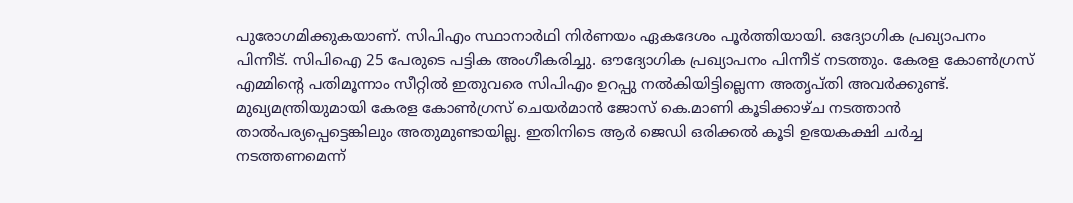പുരോഗമിക്കുകയാണ്. സിപിഎം സ്ഥാനാര്‍ഥി നിര്‍ണയം ഏകദേശം പൂര്‍ത്തിയായി. ഒദ്യോഗിക പ്രഖ്യാപനം പിന്നീട്. സിപിഐ 25 പേരുടെ പട്ടിക അംഗീകരിച്ചു. ഔദ്യോഗിക പ്രഖ്യാപനം പിന്നീട് നടത്തും. കേരള കോണ്‍ഗ്രസ് എമ്മിന്റെ പതിമൂന്നാം സീറ്റില്‍ ഇതുവരെ സിപിഎം ഉറപ്പു നല്‍കിയിട്ടില്ലെന്ന അതൃപ്തി അവര്‍ക്കുണ്ട്. മുഖ്യമന്ത്രിയുമായി കേരള കോണ്‍ഗ്രസ് ചെയര്‍മാന്‍ ജോസ് കെ.മാണി കൂടിക്കാഴ്ച നടത്താന്‍ താല്‍പര്യപ്പെട്ടെങ്കിലും അതുമുണ്ടായില്ല. ഇതിനിടെ ആര്‍ ജെഡി ഒരിക്കല്‍ കൂടി ഉഭയകക്ഷി ചര്‍ച്ച നടത്തണമെന്ന്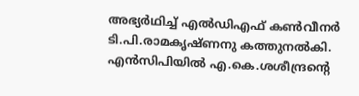അഭ്യര്‍ഥിച്ച് എല്‍ഡിഎഫ് കണ്‍വീനര്‍ ടി.പി.രാമകൃഷ്ണനു കത്തുനല്‍കി. എന്‍സിപിയില്‍ എ.കെ.ശശീന്ദ്രന്റെ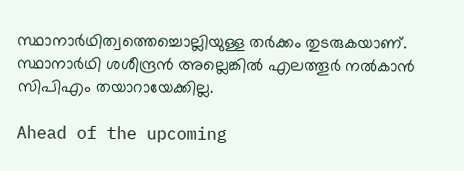സ്ഥാനാര്‍ഥിത്വത്തെച്ചൊല്ലിയുള്ള തര്‍ക്കം തുടരുകയാണ്. സ്ഥാനാര്‍ഥി ശശീന്ദ്രന്‍ അല്ലെങ്കില്‍ എലത്തൂര്‍ നല്‍കാന്‍ സിപിഎം തയാറായേക്കില്ല.

Ahead of the upcoming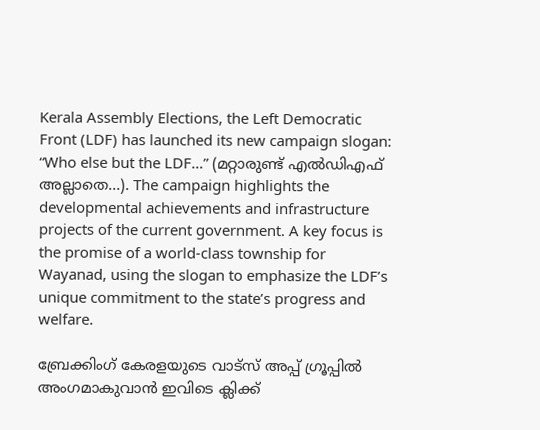Kerala Assembly Elections, the Left Democratic Front (LDF) has launched its new campaign slogan: “Who else but the LDF…” (മറ്റാരുണ്ട് എൽഡിഎഫ് അല്ലാതെ…). The campaign highlights the developmental achievements and infrastructure projects of the current government. A key focus is the promise of a world-class township for Wayanad, using the slogan to emphasize the LDF’s unique commitment to the state’s progress and welfare.

ബ്രേക്കിംഗ് കേരളയുടെ വാട്സ് അപ്പ് ഗ്രൂപ്പിൽ അംഗമാകുവാൻ ഇവിടെ ക്ലിക്ക്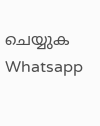ചെയ്യുക Whatsapp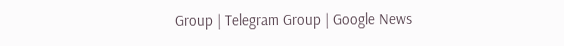Group | Telegram Group | Google News